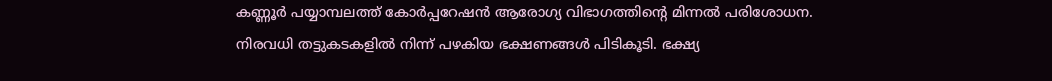കണ്ണൂർ പയ്യാമ്പലത്ത് കോർപ്പറേഷൻ ആരോഗ്യ വിഭാഗത്തിന്റെ മിന്നൽ പരിശോധന. നിരവധി തട്ടുകടകളിൽ നിന്ന് പഴകിയ ഭക്ഷണങ്ങൾ പിടികൂടി. ഭക്ഷ്യ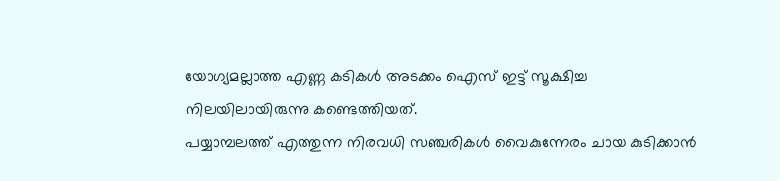യോഗ്യമല്ലാത്ത എണ്ണ കടികൾ അടക്കം ഐസ് ഇട്ട് സൂക്ഷിച്ച നിലയിലായിരുന്നു കണ്ടെത്തിയത്.
പയ്യാമ്പലത്ത് എത്തുന്ന നിരവധി സഞ്ചരികൾ വൈകുന്നേരം ചായ കുടിക്കാൻ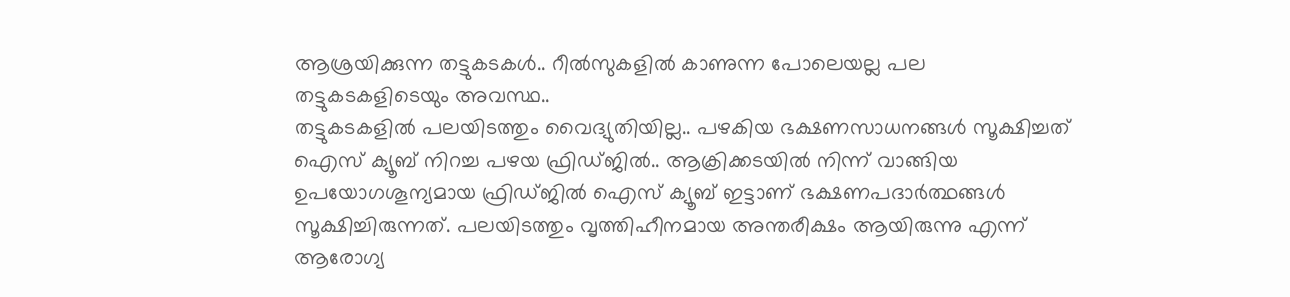ആശ്രയിക്കുന്ന തട്ടുകടകൾ.. റീൽസുകളിൽ കാണുന്ന പോലെയല്ല പല തട്ടുകടകളിടെയും അവസ്ഥ..
തട്ടുകടകളിൽ പലയിടത്തും വൈദ്യുതിയില്ല.. പഴകിയ ഭക്ഷണസാധനങ്ങൾ സൂക്ഷിച്ചത് ഐസ് ക്യൂബ് നിറച്ച പഴയ ഫ്രിഡ്ജിൽ.. ആക്രിക്കടയിൽ നിന്ന് വാങ്ങിയ ഉപയോഗശൂന്യമായ ഫ്രിഡ്ജിൽ ഐസ് ക്യൂബ് ഇട്ടാണ് ഭക്ഷണപദാർത്ഥങ്ങൾ സൂക്ഷിച്ചിരുന്നത്. പലയിടത്തും വൃത്തിഹീനമായ അന്തരീക്ഷം ആയിരുന്നു എന്ന് ആരോഗ്യ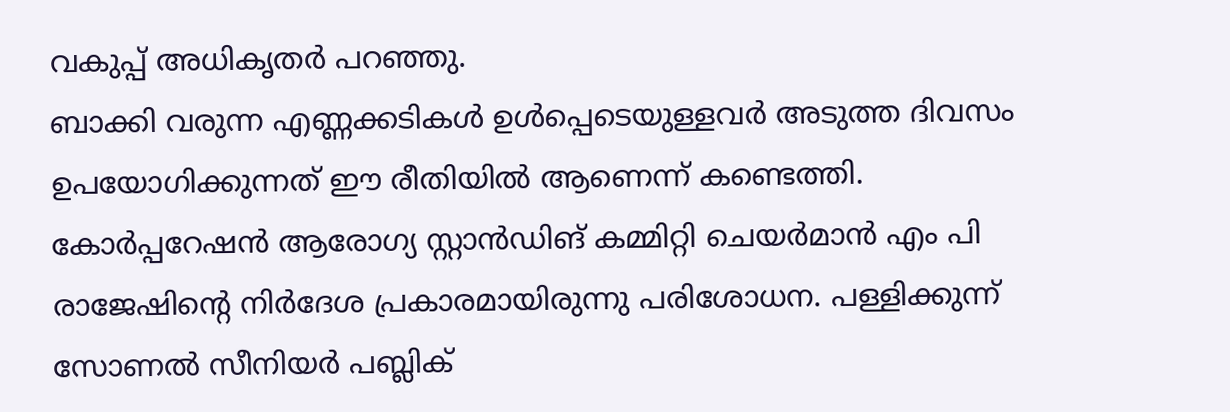വകുപ്പ് അധികൃതർ പറഞ്ഞു.
ബാക്കി വരുന്ന എണ്ണക്കടികൾ ഉൾപ്പെടെയുള്ളവർ അടുത്ത ദിവസം ഉപയോഗിക്കുന്നത് ഈ രീതിയിൽ ആണെന്ന് കണ്ടെത്തി.
കോർപ്പറേഷൻ ആരോഗ്യ സ്റ്റാൻഡിങ് കമ്മിറ്റി ചെയർമാൻ എം പി രാജേഷിന്റെ നിർദേശ പ്രകാരമായിരുന്നു പരിശോധന. പള്ളിക്കുന്ന് സോണൽ സീനിയർ പബ്ലിക്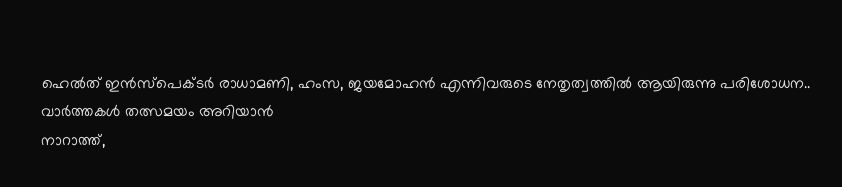ഹെൽത് ഇൻസ്പെക്ടർ രാധാമണി, ഹംസ, ജയമോഹൻ എന്നിവരുടെ നേതൃത്വത്തിൽ ആയിരുന്നു പരിശോധന..
വാർത്തകൾ തത്സമയം അറിയാൻ
നാറാത്ത്,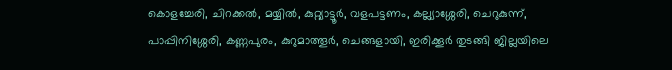കൊളച്ചേരി, ചിറക്കൽ, മയ്യിൽ, കുറ്റ്യാട്ടൂർ, വളപട്ടണം, കല്ല്യാശ്ശേരി, ചെറുകുന്ന്, പാപ്പിനിശ്ശേരി, കണ്ണപുരം, കുറുമാത്തൂർ, ചെങ്ങളായി, ഇരിക്കൂർ തുടങ്ങി ജില്ലയിലെ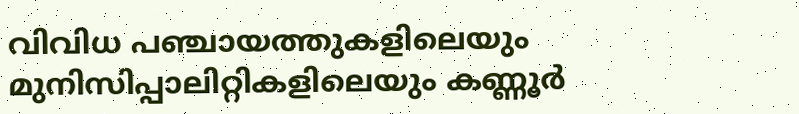വിവിധ പഞ്ചായത്തുകളിലെയും മുനിസിപ്പാലിറ്റികളിലെയും കണ്ണൂർ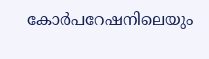കോർപറേഷനിലെയും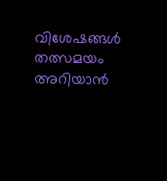വിശേഷങ്ങൾ തത്സമയം അറിയാൻ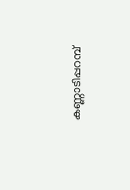കണ്ണാടിപ്പറമ്പ്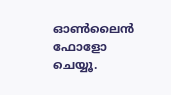ഓൺലൈൻ ഫോളോ ചെയ്യൂ.